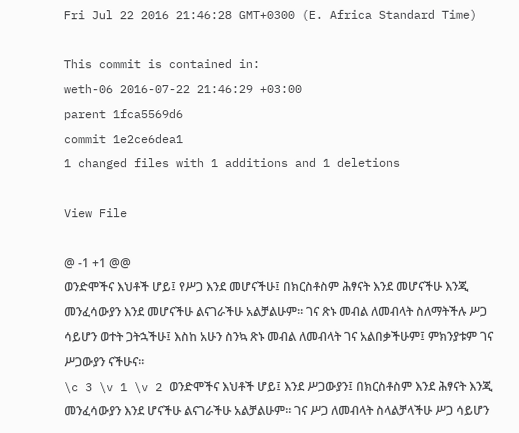Fri Jul 22 2016 21:46:28 GMT+0300 (E. Africa Standard Time)

This commit is contained in:
weth-06 2016-07-22 21:46:29 +03:00
parent 1fca5569d6
commit 1e2ce6dea1
1 changed files with 1 additions and 1 deletions

View File

@ -1 +1 @@
ወንድሞችና እህቶች ሆይ፤ የሥጋ እንደ መሆናችሁ፤ በክርስቶስም ሕፃናት እንደ መሆናችሁ እንጂ መንፈሳውያን እንደ መሆናችሁ ልናገራችሁ አልቻልሁም። ገና ጽኑ መብል ለመብላት ስለማትችሉ ሥጋ ሳይሆን ወተት ጋትኋችሁ፤ እስከ አሁን ስንኳ ጽኑ መብል ለመብላት ገና አልበቃችሁም፤ ምክንያቱም ገና ሥጋውያን ናችሁና።
\c 3 \v 1 \v 2 ወንድሞችና እህቶች ሆይ፤ እንደ ሥጋውያን፤ በክርስቶስም እንደ ሕፃናት እንጂ መንፈሳውያን እንደ ሆናችሁ ልናገራችሁ አልቻልሁም። ገና ሥጋ ለመብላት ስላልቻላችሁ ሥጋ ሳይሆን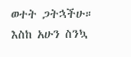ወተት ጋትኋችሁ። እስከ አሁን ስንኳ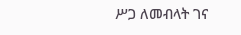ሥጋ ለመብላት ገና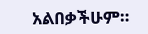አልበቃችሁም።